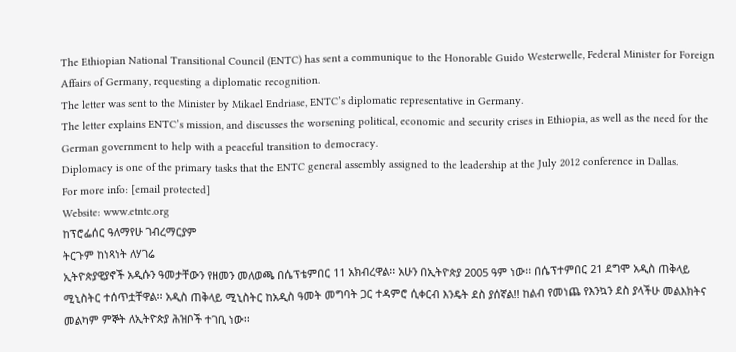The Ethiopian National Transitional Council (ENTC) has sent a communique to the Honorable Guido Westerwelle, Federal Minister for Foreign Affairs of Germany, requesting a diplomatic recognition.
The letter was sent to the Minister by Mikael Endriase, ENTC’s diplomatic representative in Germany.
The letter explains ENTC’s mission, and discusses the worsening political, economic and security crises in Ethiopia, as well as the need for the German government to help with a peaceful transition to democracy.
Diplomacy is one of the primary tasks that the ENTC general assembly assigned to the leadership at the July 2012 conference in Dallas.
For more info: [email protected]
Website: www.etntc.org
ከፕሮፌሰር ዓለማየሁ ገብረማርያም
ትርጉም ከነጻነት ለሃገሬ
ኢትዮጵያዊያኖች አዲሱን ዓመታቸውን የዘመን መለወጫ በሴፕቴምበር 11 አክብረዋል፡፡ አሁን በኢትዮጵያ 2005 ዓም ነው፡፡ በሴፕተምበር 21 ደግሞ አዲስ ጠቅላይ ሚኒስትር ተሰጥቷቸዋል፡፡ አዲስ ጠቅላይ ሚኒስትር ከአዲስ ዓመት መግባት ጋር ተዳምሮ ሲቀርብ እንዴት ደስ ያሰኛል!! ከልብ የመነጨ የእንኳን ደስ ያላችሁ መልእክትና መልካም ምኞት ለኢትዮጵያ ሕዝቦች ተገቢ ነው፡፡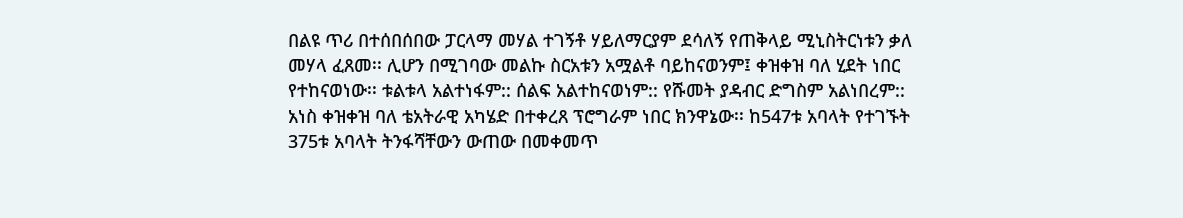በልዩ ጥሪ በተሰበሰበው ፓርላማ መሃል ተገኝቶ ሃይለማርያም ደሳለኝ የጠቅላይ ሚኒስትርነቱን ቃለ መሃላ ፈጸመ፡፡ ሊሆን በሚገባው መልኩ ስርአቱን አሟልቶ ባይከናወንም፤ ቀዝቀዝ ባለ ሂደት ነበር የተከናወነው፡፡ ቱልቱላ አልተነፋም:: ሰልፍ አልተከናወነም:: የሹመት ያዳብር ድግስም አልነበረም:: አነስ ቀዝቀዝ ባለ ቴአትራዊ አካሄድ በተቀረጸ ፕሮግራም ነበር ክንዋኔው፡፡ ከ547ቱ አባላት የተገኙት 375ቱ አባላት ትንፋሻቸውን ውጠው በመቀመጥ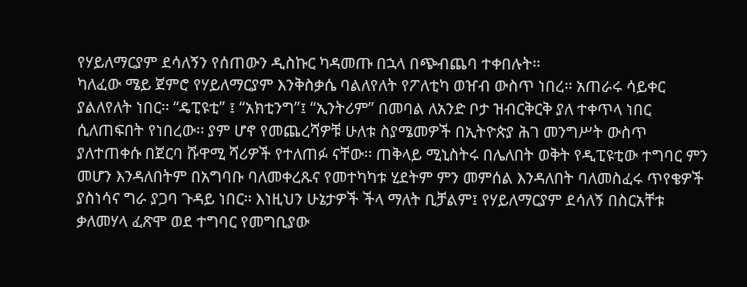የሃይለማርያም ደሳለኝን የሰጠውን ዲስኩር ካዳመጡ በኋላ በጭብጨባ ተቀበሉት፡፡
ካለፈው ሜይ ጀምሮ የሃይለማርያም እንቅስቃሴ ባልለየለት የፖለቲካ ወዠብ ውስጥ ነበረ፡፡ አጠራሩ ሳይቀር ያልለየለት ነበር፡፡ “ዴፒዩቲ” ፤ “አክቲንግ”፤ “ኢንትሪም” በመባል ለአንድ ቦታ ዝብርቅርቅ ያለ ተቀጥላ ነበር ሲለጠፍበት የነበረው፡፡ ያም ሆኖ የመጨረሻዎቹ ሁለቱ ስያሜመዎች በኢትዮጵያ ሕገ መንግሥት ውስጥ ያለተጠቀሱ በጀርባ ሹዋሚ ሻሪዎች የተለጠፉ ናቸው፡፡ ጠቅላይ ሚኒስትሩ በሌለበት ወቅት የዲፒዩቲው ተግባር ምን መሆን እንዳለበትም በአግባቡ ባለመቀረጹና የመተካካቱ ሂደትም ምን መምሰል እንዳለበት ባለመስፈሩ ጥየቄዎች ያስነሳና ግራ ያጋባ ጉዳይ ነበር፡፡ እነዚህን ሁኔታዎች ችላ ማለት ቢቻልም፤ የሃይለማርያም ደሳለኝ በስርአቸቱ ቃለመሃላ ፈጽሞ ወደ ተግባር የመግቢያው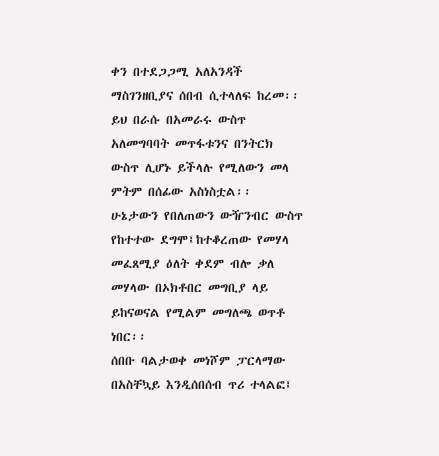ቀን በተደጋጋሚ አለአንዳች ማስገንዘቢያና ሰበብ ሲተላለፍ ከረመ፡፡ ይህ በራሱ በአመራሩ ውስጥ አለመግባባት መጥፋቱንና በንትርክ ውስጥ ሊሆኑ ይችላሉ የሚለውን መላ ምትም በሰፊው አስነስቷል፡፡ ሁኔታውን የበለጠውን ውዥንብር ውስጥ የከተተው ደግሞ፤ከተቆረጠው የመሃላ መፈጸሚያ ዕለት ቀደም ብሎ ቃለ መሃላው በኦክቶበር መግቢያ ላይ ይከናወናል የሚልም መግለጫ ወጥቶ ነበር፡፡
ሰበቡ ባልታወቀ መነሾም ፓርላማው በአስቸኳይ እንዲሰበሰብ ጥሪ ተላልፎ፤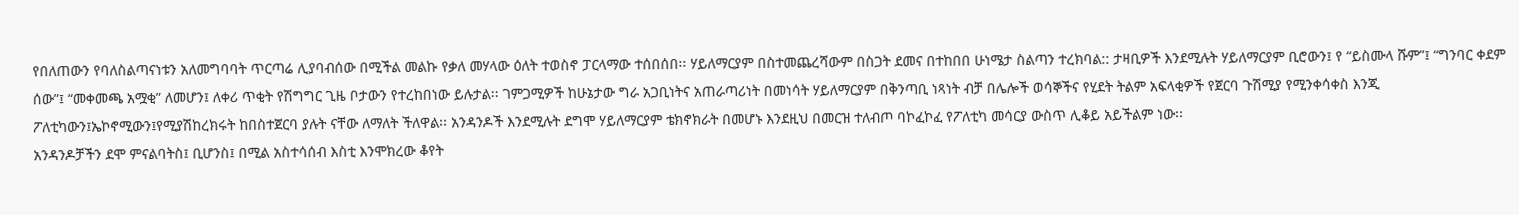የበለጠውን የባለስልጣናነቱን አለመግባባት ጥርጣሬ ሊያባብሰው በሚችል መልኩ የቃለ መሃላው ዕለት ተወስኖ ፓርላማው ተሰበሰበ፡፡ ሃይለማርያም በስተመጨረሻውም በስጋት ደመና በተከበበ ሁነሜታ ስልጣን ተረክባል:: ታዛቢዎች እንደሚሉት ሃይለማርያም ቢሮውን፤ የ “ይስሙላ ሹም”፤ “ግንባር ቀደም ሰው”፤ “መቀመጫ አሟቂ” ለመሆን፤ ለቀሪ ጥቂት የሽግግር ጊዜ ቦታውን የተረከበነው ይሉታል፡፡ ገምጋሚዎች ከሁኔታው ግራ አጋቢነትና አጠራጣሪነት በመነሳት ሃይለማርያም በቅንጣቢ ነጻነት ብቻ በሌሎች ወሳኞችና የሂደት ትልም አፍላቂዎች የጀርባ ጉሽሚያ የሚንቀሳቀስ እንጂ ፖለቲካውን፤ኤኮኖሚውን፤የሚያሽከረክሩት ከበስተጀርባ ያሉት ናቸው ለማለት ችለዋል፡፡ አንዳንዶች እንደሚሉት ደግሞ ሃይለማርያም ቴክኖክራት በመሆኑ እንደዚህ በመርዝ ተለብጦ ባኮፈኮፈ የፖለቲካ መሳርያ ውስጥ ሊቆይ አይችልም ነው፡፡
አንዳንዶቻችን ደሞ ምናልባትስ፤ ቢሆንስ፤ በሚል አስተሳሰብ እስቲ እንሞክረው ቆየት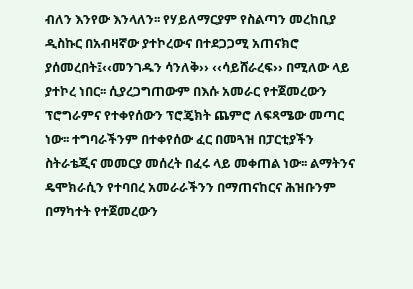ብለን እንየው እንላለን፡፡ የሃይለማርያም የስልጣን መረከቢያ ዲስኩር በአብዛኛው ያተኮረውና በተደጋጋሚ አጠናክሮ ያሰመረበት፤‹‹መንገዱን ሳንለቅ›› ‹‹ሳይሸራረፍ›› በሚለው ላይ ያተኮረ ነበር፡፡ ሲያረጋግጠውም በእሱ አመራር የተጀመረውን ፕሮግራምና የተቀየሰውን ፕሮጄክት ጨምሮ ለፍጻሜው መጣር ነው፡፡ ተግባራችንም በተቀየሰው ፈር በመጓዝ በፓርቲያችን ስትራቴጂና መመርያ መሰረት በፈሩ ላይ መቀጠል ነው፡፡ ልማትንና ዴሞክራሲን የተባበረ አመራራችንን በማጠናከርና ሕዝቡንም በማካተት የተጀመረውን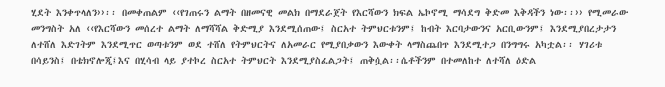ሂደት እንቀጥላለን››፡፡ በመቀጠልም ‹‹የገጠሩን ልማት በዘመናዊ መልክ በማደራጀት የእርሻውን ክፍል ኤኮኖሚ ማሳደግ ቅድመ እቅዳችን ነው፡፡›› የሚመራው መንግስት አለ ‹‹የእርሻውን መሰረተ ልማት ለማሻሻል ቅድሚያ እንደሚሰጠው፤ ስርአተ ትምህርቱንም፤ ከብት እርባታውንና አርቢውንም፤ እንደሚያበረታታን ለተሸለ እድገትም እንደሚጥር ወጣቱንም ወደ ተሸለ የትምህርትና ለአመራር የሚያበቃውን እውቀት ላማስጨበጥ እንደሚተጋ በንግግሩ አካቷል፡፡ ሃገሪቱ በሳይንስ፤ በቴክኖሎጂ፤እና በሂሳብ ላይ ያተኮረ ስርአተ ትምህርት እንደሚያስፈልጋት፤ ጠቅሷል፡፡ሴቶችንም በተመለከተ ለተሻለ ዕድል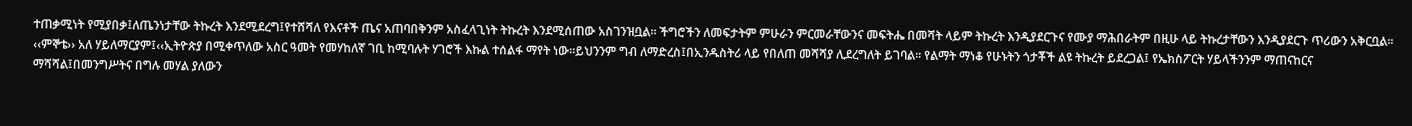ተጠቃሚነት የሚያበቃ፤ለጤንነታቸው ትኩረት እንደሚደረግ፤የተሸሻለ የእናቶች ጤና አጠባበቅንም አስፈላጊነት ትኩረት እንደሚሰጠው አስገንዝቧል፡፡ ችግሮችን ለመፍታትም ምሁራን ምርመራቸውንና መፍትሔ በመሻት ላይም ትኩረት እንዲያደርጉና የሙያ ማሕበራትም በዚሁ ላይ ትኩረታቸውን እንዲያደርጉ ጥሪውን አቅርቧል፡፡
‹‹ምኞቴ›› አለ ሃይለማርያም፤‹‹ኢትዮጵያ በሚቀጥለው አስር ዓመት የመሃከለኛ ገቢ ከሚባሉት ሃገሮች እኩል ተሰልፋ ማየት ነው፡፡ይህንንም ግብ ለማድረስ፤በኢንዱስትሪ ላይ የበለጠ መሻሻያ ሊደረግለት ይገባል፡፡ የልማት ማነቆ የሁኑትን ጎታቾች ልዩ ትኩረት ይደረጋል፤ የኤክስፖርት ሃይላችንንም ማጠናከርና ማሻሻል፤በመንግሥትና በግሉ መሃል ያለውን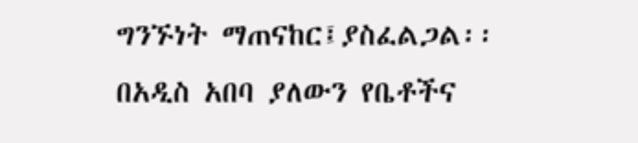ግንኙነት ማጠናከር፤ያስፈልጋል፡፡ በአዲስ አበባ ያለውን የቤቶችና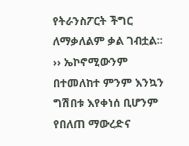የትራንስፖርት ችግር ለማቃለልም ቃል ገብቷል፡፡›› ኤኮኖሚውንም በተመለከተ ምንም እንኳን ግሽበቱ እየቀነሰ ቢሆንም የበለጠ ማውረድና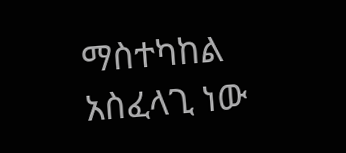ማስተካከል አስፈላጊ ነው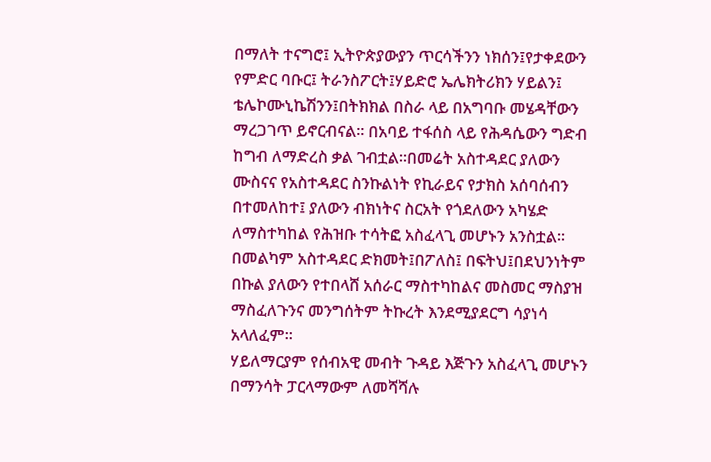በማለት ተናግሮ፤ ኢትዮጵያውያን ጥርሳችንን ነክሰን፤የታቀደውን የምድር ባቡር፤ ትራንስፖርት፤ሃይድሮ ኤሌክትሪክን ሃይልን፤ ቴሌኮሙኒኬሽንን፤በትክክል በስራ ላይ በአግባቡ መሄዳቸውን ማረጋገጥ ይኖርብናል፡፡ በአባይ ተፋሰስ ላይ የሕዳሴውን ግድብ ከግብ ለማድረስ ቃል ገብቷል፡፡በመሬት አስተዳደር ያለውን ሙስናና የአስተዳደር ስንኩልነት የኪራይና የታክስ አሰባሰብን በተመለከተ፤ ያለውን ብክነትና ስርአት የጎደለውን አካሄድ ለማስተካከል የሕዝቡ ተሳትፎ አስፈላጊ መሆኑን አንስቷል፡፡በመልካም አስተዳደር ድክመት፤በፖለስ፤ በፍትህ፤በደህንነትም በኩል ያለውን የተበላሸ አሰራር ማስተካከልና መስመር ማስያዝ ማስፈለጉንና መንግሰትም ትኩረት እንደሚያደርግ ሳያነሳ አላለፈም፡፡
ሃይለማርያም የሰብአዊ መብት ጉዳይ እጅጉን አስፈላጊ መሆኑን በማንሳት ፓርላማውም ለመሻሻሉ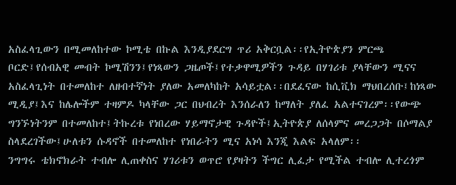አስፈላጊውን በሚመለከተው ኮሚቴ በኩል እንዲያደርግ ጥሪ አቅርቧል፡፡የኢትዮጵያን ምርጫ ቦርድ፤የሰብአዊ መብት ኮሚሽንን፤የነጻውን ጋዜጦች፤የተቃዋሚዎችን ጉዳይ በሃገሪቱ ያላቸውን ሚናና አስፈላጊነት በተመለከተ ለዘብተኛነት ያለው አመለካከት አሳይቷል፡፡በደፈናው ከሲቪክ ማህበረሰቡ፤ከነጻው ሚዲያ፤እና ከሌሎችም ተዛምዶ ካላቸው ጋር በህብረት እንሰራለን ከማለት ያለፈ አልተናገረም፡፡የውጭ ግንኙነትንም በተመለከተ፤ትኩረቱ የነበረው ሃይማኖታዊ ጉዳዮች፤ኢትዮጵያ ለሰላምና መረጋጋት በሶማልያ ስላደረገችው፤ሁለቱን ሱዳኖች በተመለከተ የነበራትን ሚና አነሳ እንጂ እልፍ አላለም፡፡
ንግግሩ ቴክኖክራት ተብሎ ሊጠቀስና ሃገሪቱን ወጥሮ የያዛትን ችግር ሊፈታ የሚችል ተብሎ ሊተረጎም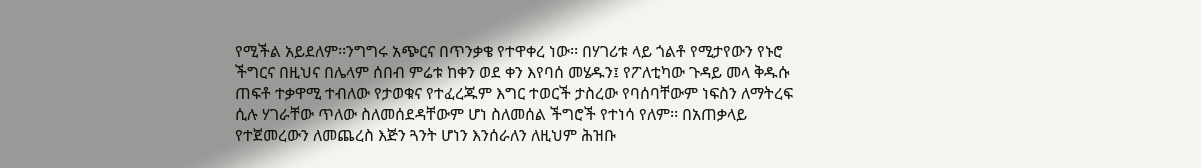የሚችል አይደለም፡፡ንግግሩ አጭርና በጥንቃቄ የተዋቀረ ነው፡፡ በሃገሪቱ ላይ ጎልቶ የሚታየውን የኑሮ ችግርና በዚህና በሌላም ሰበብ ምሬቱ ከቀን ወደ ቀን እየባሰ መሄዱን፤ የፖለቲካው ጉዳይ መላ ቅዱሱ ጠፍቶ ተቃዋሚ ተብለው የታወቁና የተፈረጁም እግር ተወርች ታስረው የባሰባቸውም ነፍስን ለማትረፍ ሲሉ ሃገራቸው ጥለው ስለመሰደዳቸውም ሆነ ስለመሰል ችግሮች የተነሳ የለም፡፡ በአጠቃላይ የተጀመረውን ለመጨረስ እጅን ጓንት ሆነን እንሰራለን ለዚህም ሕዝቡ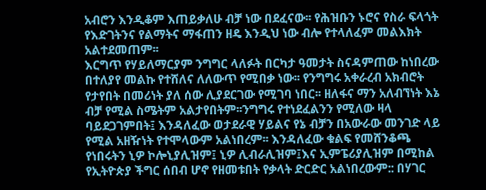አብሮን እንዲቆም እጠይቃለሁ ብቻ ነው በደፈናው፡፡ የሕዝቡን ኑሮና የስራ ፍላጎት የእድገትንና የልማትና ማፋጠን ዘዴ እንዲህ ነው ብሎ የተላለፈም መልእክት አልተደመጠም፡፡
እርግጥ የሃይለማርያም ንግግር ላለፉት በርካታ ዓመታት ስናዳምጠው ከነበረው በተለያየ መልኩ የተሸለና ለለውጥ የሚበቃ ነው፡፡ የንግግሩ አቀራረብ አክብሮት የታየበት በመሪነት ያለ ሰው ሊያደርገው የሚገባ ነበር፡፡ ዘለፋና ማን አለብኘነት እኔ ብቻ የሚል ስሜትም አልታየበትም፡፡ንግግሩ የተነደፈልንን የሚለው ዛላ ባይደጋገምበት፤ እንዳለፈው ወታደራዊ ሃይልና የኔ ብቻን በአውራው መንገድ ላይ የሚል አዘዥነት የተሞላውም አልነበረም፡፡ እንዳለፈው ቁልፍ የመሸንቆጫ የነበሩትን ኒዎ ኮሎኒያሊዝም፤ ኒዎ ሊብራሊዝም፤እና ኢምፔሪያሊዝም በሚከል የኢትዮጵያ ችግር ሰበብ ሆኖ የዘመቱበት የቃላት ድርድር አልነበረውም:: በሃገር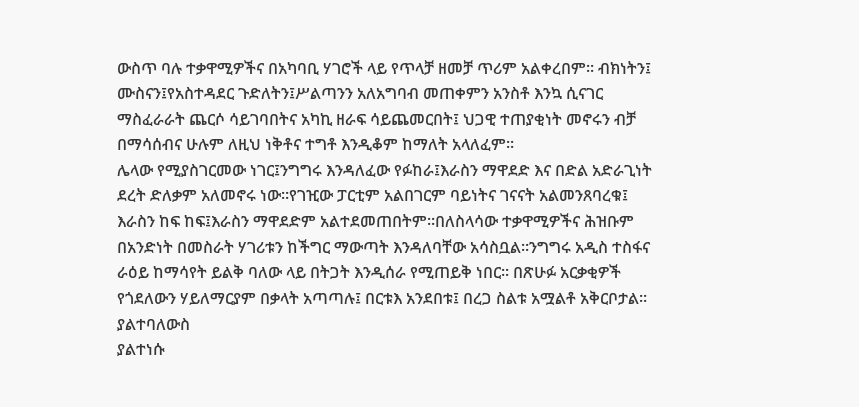ውስጥ ባሉ ተቃዋሚዎችና በአካባቢ ሃገሮች ላይ የጥላቻ ዘመቻ ጥሪም አልቀረበም፡፡ ብክነትን፤ ሙስናን፤የአስተዳደር ጉድለትን፤ሥልጣንን አለአግባብ መጠቀምን አንስቶ እንኳ ሲናገር ማስፈራራት ጨርሶ ሳይገባበትና አካኪ ዘራፍ ሳይጨመርበት፤ ህጋዊ ተጠያቂነት መኖሩን ብቻ በማሳሰብና ሁሉም ለዚህ ነቅቶና ተግቶ እንዲቆም ከማለት አላለፈም፡፡
ሌላው የሚያስገርመው ነገር፤ንግግሩ እንዳለፈው የፉከራ፤እራስን ማዋደድ እና በድል አድራጊነት ደረት ድለቃም አለመኖሩ ነው፡፡የገዢው ፓርቲም አልበገርም ባይነትና ገናናት አልመንጸባረቁ፤ እራስን ከፍ ከፍ፤እራስን ማዋደድም አልተደመጠበትም፡፡በለስላሳው ተቃዋሚዎችና ሕዝቡም በአንድነት በመስራት ሃገሪቱን ከችግር ማውጣት እንዳለባቸው አሳስቧል፡፡ንግግሩ አዲስ ተስፋና ራዕይ ከማሳየት ይልቅ ባለው ላይ በትጋት እንዲሰራ የሚጠይቅ ነበር፡፡ በጽሁፉ አርቃቂዎች የጎደለውን ሃይለማርያም በቃላት አጣጣሉ፤ በርቱእ አንደበቱ፤ በረጋ ስልቱ አሟልቶ አቅርቦታል፡፡
ያልተባለውስ
ያልተነሱ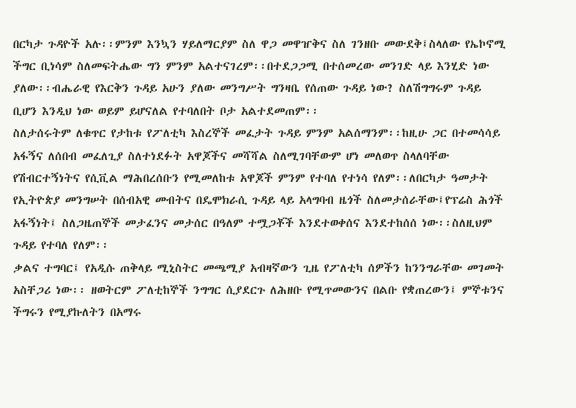በርካታ ጉዳዮች አሉ፡፡ምንም እንኳን ሃይለማርያም ስለ ዋጋ መዋዠቅና ስለ ገንዘቡ መውደቅ፤ስላለው የኤኮኖሚ ችግር ቢነሳም ስለመፍትሔው ግን ምንም አልተናገረም፡፡በተደጋጋሚ በተሰመረው መንገድ ላይ እንሂድ ነው ያለው፡፡ብሔራዊ የእርቅን ጉዳይ አሁን ያለው መንግሥት ግንዛቤ የሰጠው ጉዳይ ነው? ስለሽግግሩም ጉዳይ ቢሆን እንዲህ ነው ወይም ይሆናለል የተባለበት ቦታ አልተደመጠም፡፡
ስለታሰሩትም ለቁጥር የታከቱ የፖለቲካ እስረኞች መፈታት ጉዳይ ምንም አልሰማንም፡፡ከዚሁ ጋር በተመሳሳይ አፋኝና ለሰበብ መፈለጊያ ስለተነደፉት አዋጆችና መሻሻል ስለሚገባቸውም ሆነ መለወጥ ስላለባቸው የሽብርተኝነትና የሲቪል ማሕበረሰቡን የሚመለከቱ አዋጆች ምንም የተባለ የተነሳ የለም፡፡ለበርካታ ዓመታት የኢትዮጵያ መንግሠት በሰብአዊ መብትና በዴሞክራሲ ጉዳይ ላይ አላግባብ ዜጎች ስለመታሰራቸው፤የፕሬስ ሕጎች አፋኝነት፤ ስለጋዜጠኞች መታፈንና መታሰር በዓለም ተሟጋቾች እንደተወቀሰና እንደተከሰሰ ነው፡፡ስለዚህም ጉዳይ የተባለ የለም፡፡
ቃልና ተግባር፤ የአዲሱ ጠቅላይ ሚኒስትር መጫሚያ አብዛኛውን ጊዜ የፖለቲካ ሰዎችን ከንንግራቸው መገመት አስቸጋሪ ነው፡፡ ዘወትርም ፖለቲከኞች ንግግር ሲያደርጉ ለሕዘቡ የሚጥመውንና በልቡ የቋጠረውን፤ ምኞቱንና ችግሩን የሚያኩለትን በአማሩ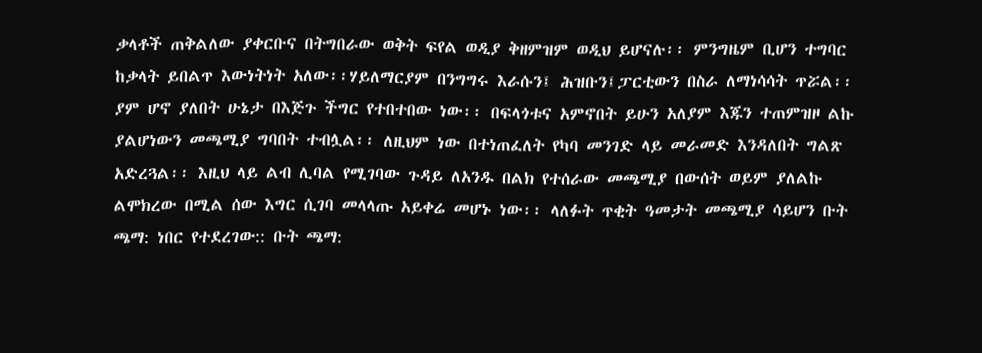ቃላቶች ጠቅልለው ያቀርቡና በትግበራው ወቅት ፍየል ወዲያ ቅዘምዝም ወዲህ ይሆናሉ፡፡ ምንግዜም ቢሆን ተግባር ከቃላት ይበልጥ እውነትነት አለው፡፡ሃይለማርያም በንግግሩ እራሱን፤ ሕዝቡን፤ፓርቲውን በስራ ለማነሳሳት ጥሯል፡፡ ያም ሆኖ ያለበት ሁኔታ በእጅጉ ችግር የተበተበው ነው፡፡ በፍላጎቱና አምኖበት ይሁን አለያም እጁን ተጠምዝዞ ልኩ ያልሆነውን መጫሚያ ግባበት ተብሏል፡፡ ለዚህም ነው በተነጠፈለት የካባ መንገድ ላይ መራመድ እንዳለበት ግልጽ አድረጓል፡፡ እዚህ ላይ ልብ ሊባል የሚገባው ጉዳይ ለአንዱ በልክ የተሰራው መጫሚያ በውሰት ወይም ያለልኩ ልሞክረው በሚል ሰው እግር ሲገባ መላላጡ አይቀሬ መሆኑ ነው፡፡ ላለፉት ጥቂት ዓመታት መጫሚያ ሳይሆን ቡት ጫማ: ነበር የተደረገው:: ቡት ጫማ: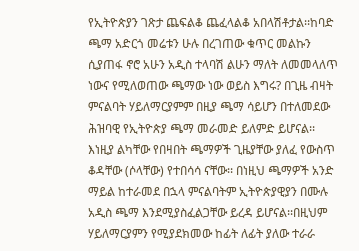የኢትዮጵያን ገጽታ ጨፍልቆ ጨፈላልቆ አበላሽቶታል፡፡ከባድ ጫማ አድርጎ መሬቱን ሁሉ በረገጠው ቁጥር መልኩን ሲያጠፋ ኖሮ አሁን አዲስ ተላባሽ ልሁን ማለት ለመመላለጥ ነውና የሚለወጠው ጫማው ነው ወይስ እግሩ? በጊዜ ብዛት ምናልባት ሃይለማርያምም በዚያ ጫማ ሳይሆን በተለመደው ሕዝባዊ የኢትዮጵያ ጫማ መራመድ ይለምድ ይሆናል፡፡እነዚያ ልካቸው የበዛበት ጫማዎች ጊዜያቸው ያለፈ የውስጥ ቆዳቸው (ሶላቸው) የተበሳሳ ናቸው፡፡ በነዚህ ጫማዎች አንድ ማይል ከተራመደ በኋላ ምናልባትም ኢትዮጵያዊያን በሙሉ አዲስ ጫማ እንደሚያስፈልጋቸው ይረዳ ይሆናል፡፡በዚህም ሃይለማርያምን የሚያደክመው ከፊት ለፊት ያለው ተራራ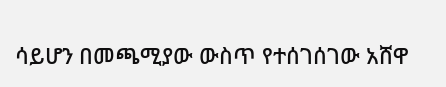ሳይሆን በመጫሚያው ውስጥ የተሰገሰገው አሸዋ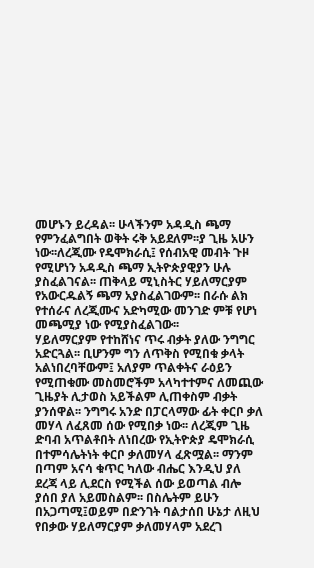መሆኑን ይረዳል፡፡ ሁላችንም አዳዲስ ጫማ የምንፈልግበት ወቅት ሩቅ አይደለም፡፡ያ ጊዜ አሁን ነው፡፡ለረጂሙ የዴሞክራሲ፤ የሰብአዊ መብት ጉዞ የሚሆነን አዳዲስ ጫማ ኢትዮጵያዊያን ሁሉ ያስፈልገናል፡፡ ጠቅላይ ሚኒስትር ሃይለማርያም የአውርዱልኝ ጫማ አያስፈልገውም፡፡ በራሱ ልክ የተሰራና ለረጂሙና አድካሚው መንገድ ምቹ የሆነ መጫሚያ ነው የሚያስፈልገው፡፡
ሃይለማርያም የተከሸነና ጥሩ ብቃት ያለው ንግግር አድርጓል፡፡ ቢሆንም ግን ለጥቅስ የሚበቁ ቃላት አልነበረባቸውም፤ አለያም ጥልቀትና ራዕይን የሚጠቁሙ መስመሮችም አላካተተምና ለመጪው ጊዜያት ሊታወስ አይችልም ሊጠቀስም ብቃት ያንሰዋል፡፡ ንግግሩ አንድ በፓርላማው ፊት ቀርቦ ቃለ መሃላ ለፈጸመ ሰው የሚበቃ ነው፡፡ ለረጂም ጊዜ ድባብ አጥልቶበት ለነበረው የኢትዮጵያ ዴሞክራሲ በተምሳሌትነት ቀርቦ ቃለመሃላ ፈጽሟል፡፡ ማንም በጣም አናሳ ቁጥር ካለው ብሔር እንዲህ ያለ ደረጃ ላይ ሊደርስ የሚችል ሰው ይወጣል ብሎ ያሰበ ያለ አይመስልም፡፡ በስሌትም ይሁን በአጋጣሚ፤ወይም በድንገት ባልታሰበ ሁኔታ ለዚህ የበቃው ሃይለማርያም ቃለመሃላም አደረገ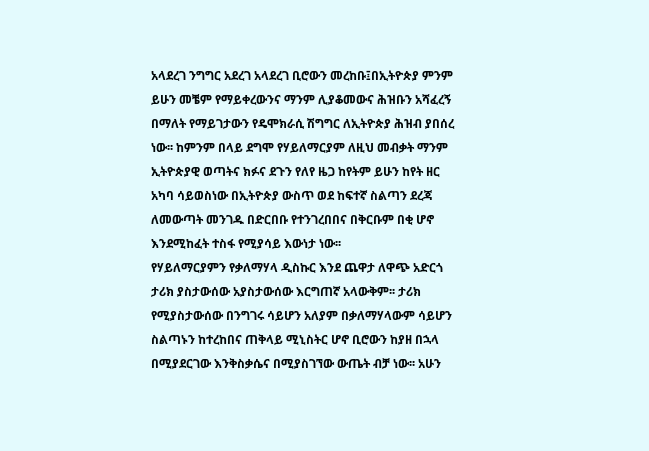አላደረገ ንግግር አደረገ አላደረገ ቢሮውን መረከቡ፤በኢትዮጵያ ምንም ይሁን መቼም የማይቀረውንና ማንም ሊያቆመውና ሕዝቡን አሻፈረኝ በማለት የማይገታውን የዴሞክራሲ ሽግግር ለኢትዮጵያ ሕዝብ ያበሰረ ነው፡፡ ከምንም በላይ ደግሞ የሃይለማርያም ለዚህ መብቃት ማንም ኢትዮጵያዊ ወጣትና ክፉና ደጉን የለየ ዜጋ ከየትም ይሁን ከየት ዘር አካባ ሳይወስነው በኢትዮጵያ ውስጥ ወደ ከፍተኛ ስልጣን ደረጃ ለመውጣት መንገዱ በድርበቡ የተንገረበበና በቅርቡም በቂ ሆኖ እንደሚከፈት ተስፋ የሚያሳይ እውነታ ነው፡፡
የሃይለማርያምን የቃለማሃላ ዲስኩር እንደ ጨዋታ ለዋጭ አድርጎ ታሪክ ያስታውሰው አያስታውሰው እርግጠኛ አላውቅም፡፡ ታሪክ የሚያስታውሰው በንግገሩ ሳይሆን አለያም በቃለማሃላውም ሳይሆን ስልጣኑን ከተረከበና ጠቅላይ ሚኒስትር ሆኖ ቢሮውን ከያዘ በኋላ በሚያደርገው እንቅስቃሴና በሚያስገኘው ውጤት ብቻ ነው፡፡ አሁን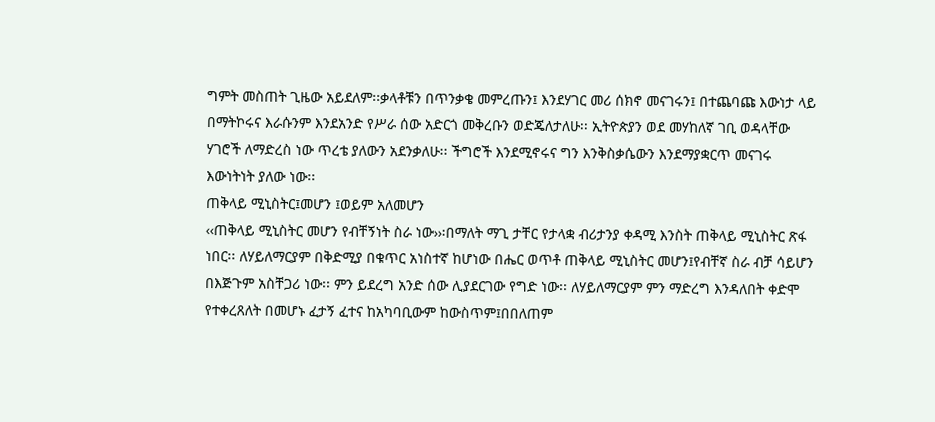ግምት መስጠት ጊዜው አይደለም፡፡ቃላቶቹን በጥንቃቄ መምረጡን፤ እንደሃገር መሪ ሰክኖ መናገሩን፤ በተጨባጩ እውነታ ላይ በማትኮሩና እራሱንም እንደአንድ የሥራ ሰው አድርጎ መቅረቡን ወድጄለታለሁ፡፡ ኢትዮጵያን ወደ መሃከለኛ ገቢ ወዳላቸው ሃገሮች ለማድረስ ነው ጥረቴ ያለውን አደንቃለሁ፡፡ ችግሮች እንደሚኖሩና ግን እንቅስቃሴውን እንደማያቋርጥ መናገሩ እውነትነት ያለው ነው፡፡
ጠቅላይ ሚኒስትር፤መሆን ፤ወይም አለመሆን
‹‹ጠቅላይ ሚኒስትር መሆን የብቸኝነት ስራ ነው››፡በማለት ማጊ ታቸር የታላቋ ብሪታንያ ቀዳሚ እንስት ጠቅላይ ሚኒስትር ጽፋ ነበር፡፡ ለሃይለማርያም በቅድሚያ በቁጥር አነስተኛ ከሆነው በሔር ወጥቶ ጠቅላይ ሚኒስትር መሆን፤የብቸኛ ስራ ብቻ ሳይሆን በእጅጉም አስቸጋሪ ነው፡፡ ምን ይደረግ አንድ ሰው ሊያደርገው የግድ ነው፡፡ ለሃይለማርያም ምን ማድረግ እንዳለበት ቀድሞ የተቀረጸለት በመሆኑ ፈታኝ ፈተና ከአካባቢውም ከውስጥም፤በበለጠም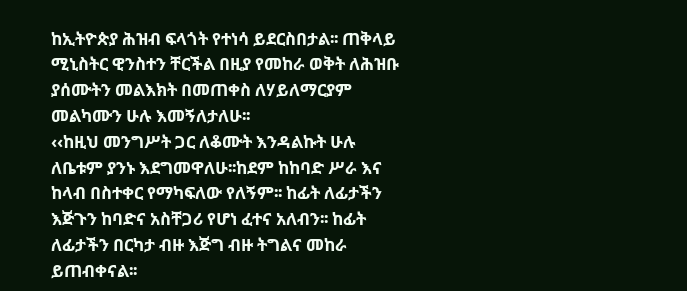ከኢትዮጵያ ሕዝብ ፍላጎት የተነሳ ይደርስበታል፡፡ ጠቅላይ ሚኒስትር ዊንስተን ቸርችል በዚያ የመከራ ወቅት ለሕዝቡ ያሰሙትን መልእክት በመጠቀስ ለሃይለማርያም መልካሙን ሁሉ እመኝለታለሁ፡፡
‹‹ከዚህ መንግሥት ጋር ለቆሙት እንዳልኩት ሁሉ ለቤቱም ያንኑ እደግመዋለሁ፡፡ከደም ከከባድ ሥራ እና ከላብ በስተቀር የማካፍለው የለኝም፡፡ ከፊት ለፊታችን እጅጉን ከባድና አስቸጋሪ የሆነ ፈተና አለብን፡፡ ከፊት ለፊታችን በርካታ ብዙ እጅግ ብዙ ትግልና መከራ ይጠብቀናል፡፡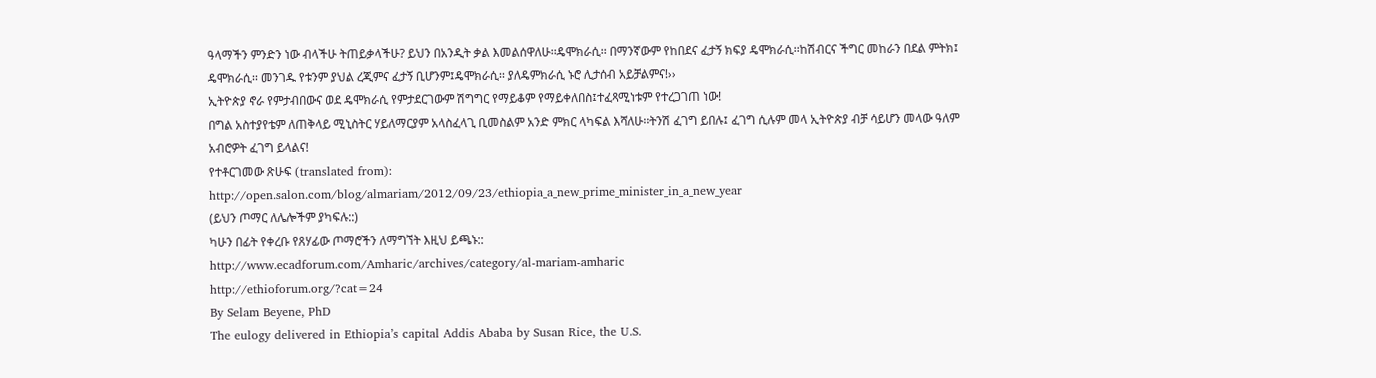ዓላማችን ምንድን ነው ብላችሁ ትጠይቃላችሁ? ይህን በአንዲት ቃል እመልሰዋለሁ፡፡ዴሞክራሲ፡፡ በማንኛውም የከበደና ፈታኝ ክፍያ ዴሞክራሲ፡፡ከሽብርና ችግር መከራን በደል ምትክ፤ ዴሞክራሲ፡፡ መንገዱ የቱንም ያህል ረጂምና ፈታኝ ቢሆንም፤ዴሞክራሲ፡፡ ያለዴምክራሲ ኑሮ ሊታሰብ አይቻልምና!››
ኢትዮጵያ ኖራ የምታብበውና ወደ ዴሞክራሲ የምታደርገውም ሽግግር የማይቆም የማይቀለበስ፤ተፈጻሚነቱም የተረጋገጠ ነው!
በግል አስተያየቴም ለጠቅላይ ሚኒስትር ሃይለማርያም አላስፈላጊ ቢመስልም አንድ ምክር ላካፍል እሻለሁ፡፡ትንሽ ፈገግ ይበሉ፤ ፈገግ ሲሉም መላ ኢትዮጵያ ብቻ ሳይሆን መላው ዓለም አብሮዎት ፈገግ ይላልና!
የተቶርገመው ጽሁፍ (translated from):
http://open.salon.com/blog/almariam/2012/09/23/ethiopia_a_new_prime_minister_in_a_new_year
(ይህን ጦማር ለሌሎችም ያካፍሉ::)
ካሁን በፊት የቀረቡ የጸሃፊው ጦማሮችን ለማግኘት እዚህ ይጫኑ::
http://www.ecadforum.com/Amharic/archives/category/al-mariam-amharic
http://ethioforum.org/?cat=24
By Selam Beyene, PhD
The eulogy delivered in Ethiopia’s capital Addis Ababa by Susan Rice, the U.S.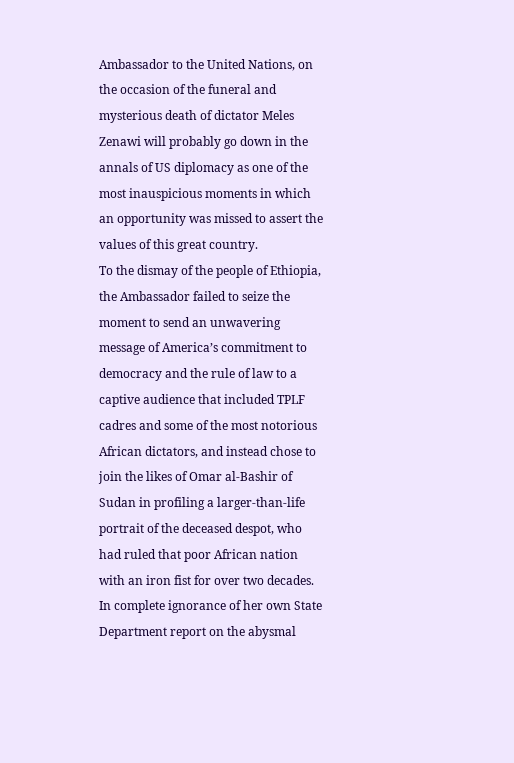Ambassador to the United Nations, on the occasion of the funeral and mysterious death of dictator Meles Zenawi will probably go down in the annals of US diplomacy as one of the most inauspicious moments in which an opportunity was missed to assert the values of this great country.
To the dismay of the people of Ethiopia, the Ambassador failed to seize the moment to send an unwavering message of America’s commitment to democracy and the rule of law to a captive audience that included TPLF cadres and some of the most notorious African dictators, and instead chose to join the likes of Omar al-Bashir of Sudan in profiling a larger-than-life portrait of the deceased despot, who had ruled that poor African nation with an iron fist for over two decades.
In complete ignorance of her own State Department report on the abysmal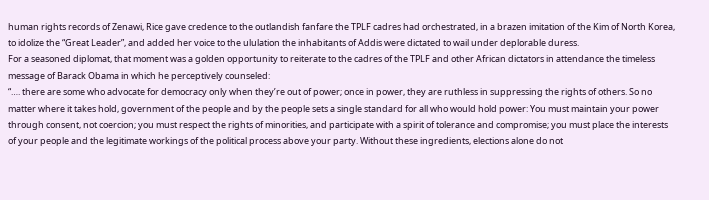human rights records of Zenawi, Rice gave credence to the outlandish fanfare the TPLF cadres had orchestrated, in a brazen imitation of the Kim of North Korea, to idolize the “Great Leader”, and added her voice to the ululation the inhabitants of Addis were dictated to wail under deplorable duress.
For a seasoned diplomat, that moment was a golden opportunity to reiterate to the cadres of the TPLF and other African dictators in attendance the timeless message of Barack Obama in which he perceptively counseled:
“…. there are some who advocate for democracy only when they’re out of power; once in power, they are ruthless in suppressing the rights of others. So no matter where it takes hold, government of the people and by the people sets a single standard for all who would hold power: You must maintain your power through consent, not coercion; you must respect the rights of minorities, and participate with a spirit of tolerance and compromise; you must place the interests of your people and the legitimate workings of the political process above your party. Without these ingredients, elections alone do not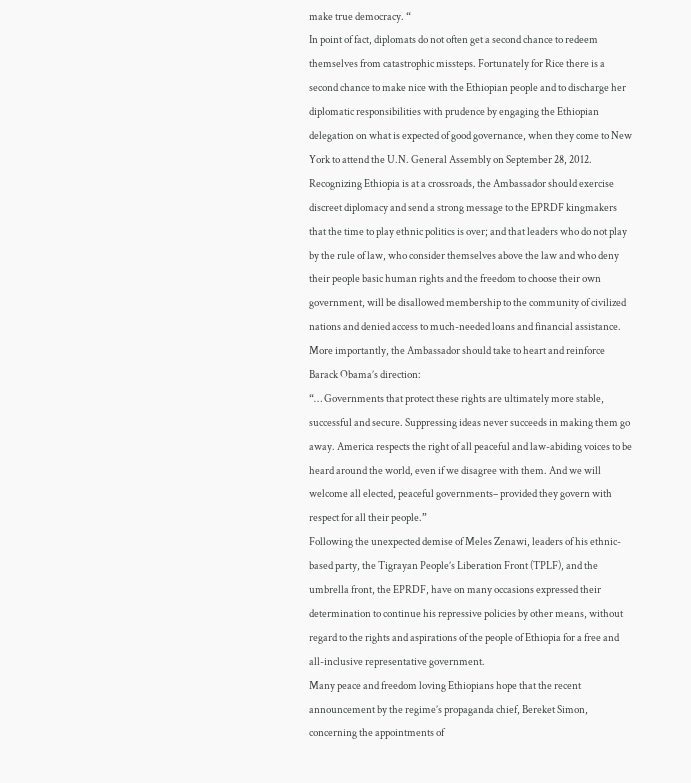make true democracy. “
In point of fact, diplomats do not often get a second chance to redeem themselves from catastrophic missteps. Fortunately for Rice there is a second chance to make nice with the Ethiopian people and to discharge her diplomatic responsibilities with prudence by engaging the Ethiopian delegation on what is expected of good governance, when they come to New York to attend the U.N. General Assembly on September 28, 2012.
Recognizing Ethiopia is at a crossroads, the Ambassador should exercise discreet diplomacy and send a strong message to the EPRDF kingmakers that the time to play ethnic politics is over; and that leaders who do not play by the rule of law, who consider themselves above the law and who deny their people basic human rights and the freedom to choose their own government, will be disallowed membership to the community of civilized nations and denied access to much-needed loans and financial assistance.
More importantly, the Ambassador should take to heart and reinforce Barack Obama’s direction:
“… Governments that protect these rights are ultimately more stable, successful and secure. Suppressing ideas never succeeds in making them go away. America respects the right of all peaceful and law-abiding voices to be heard around the world, even if we disagree with them. And we will welcome all elected, peaceful governments– provided they govern with respect for all their people.”
Following the unexpected demise of Meles Zenawi, leaders of his ethnic-based party, the Tigrayan People’s Liberation Front (TPLF), and the umbrella front, the EPRDF, have on many occasions expressed their determination to continue his repressive policies by other means, without regard to the rights and aspirations of the people of Ethiopia for a free and all-inclusive representative government.
Many peace and freedom loving Ethiopians hope that the recent announcement by the regime’s propaganda chief, Bereket Simon, concerning the appointments of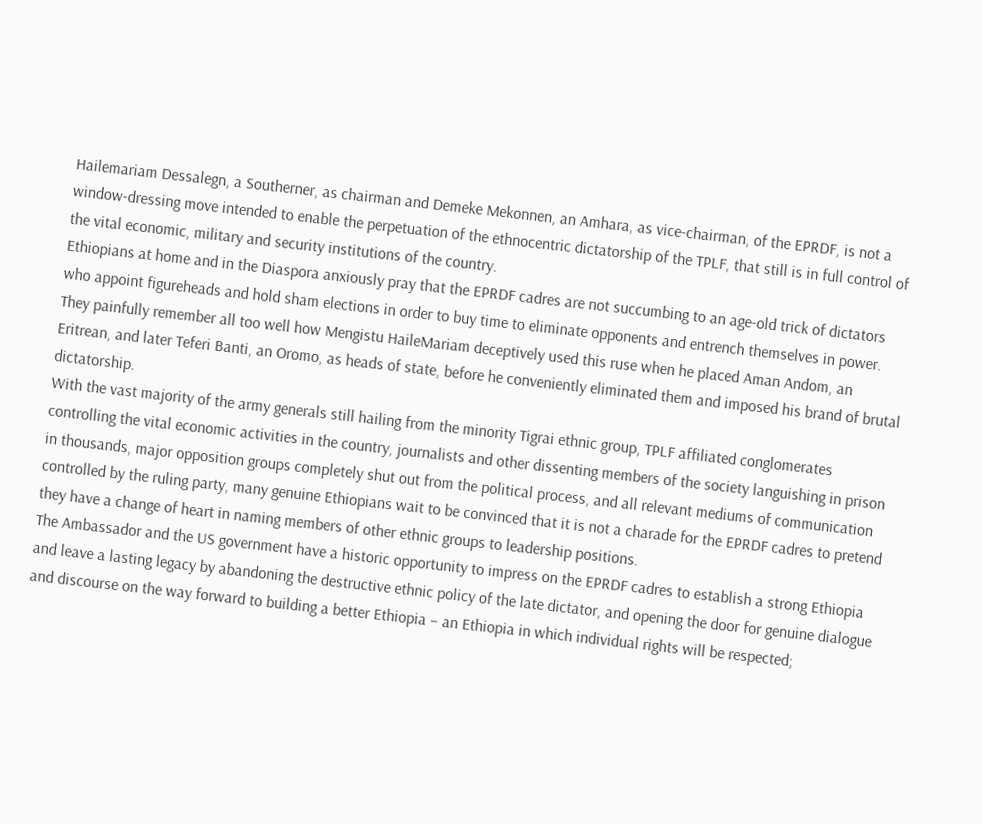Hailemariam Dessalegn, a Southerner, as chairman and Demeke Mekonnen, an Amhara, as vice-chairman, of the EPRDF, is not a window-dressing move intended to enable the perpetuation of the ethnocentric dictatorship of the TPLF, that still is in full control of the vital economic, military and security institutions of the country.
Ethiopians at home and in the Diaspora anxiously pray that the EPRDF cadres are not succumbing to an age-old trick of dictators who appoint figureheads and hold sham elections in order to buy time to eliminate opponents and entrench themselves in power. They painfully remember all too well how Mengistu HaileMariam deceptively used this ruse when he placed Aman Andom, an Eritrean, and later Teferi Banti, an Oromo, as heads of state, before he conveniently eliminated them and imposed his brand of brutal dictatorship.
With the vast majority of the army generals still hailing from the minority Tigrai ethnic group, TPLF affiliated conglomerates controlling the vital economic activities in the country, journalists and other dissenting members of the society languishing in prison in thousands, major opposition groups completely shut out from the political process, and all relevant mediums of communication controlled by the ruling party, many genuine Ethiopians wait to be convinced that it is not a charade for the EPRDF cadres to pretend they have a change of heart in naming members of other ethnic groups to leadership positions.
The Ambassador and the US government have a historic opportunity to impress on the EPRDF cadres to establish a strong Ethiopia and leave a lasting legacy by abandoning the destructive ethnic policy of the late dictator, and opening the door for genuine dialogue and discourse on the way forward to building a better Ethiopia – an Ethiopia in which individual rights will be respected;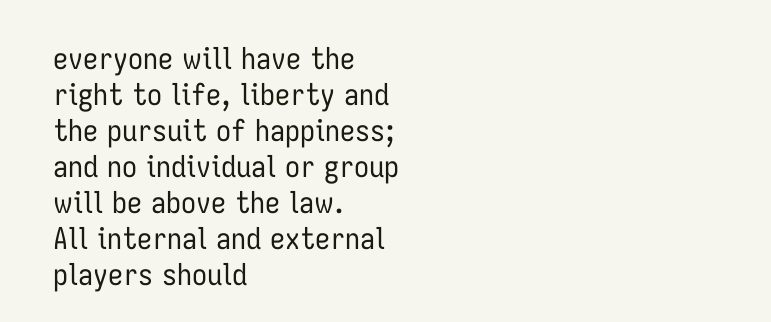everyone will have the right to life, liberty and the pursuit of happiness; and no individual or group will be above the law.
All internal and external players should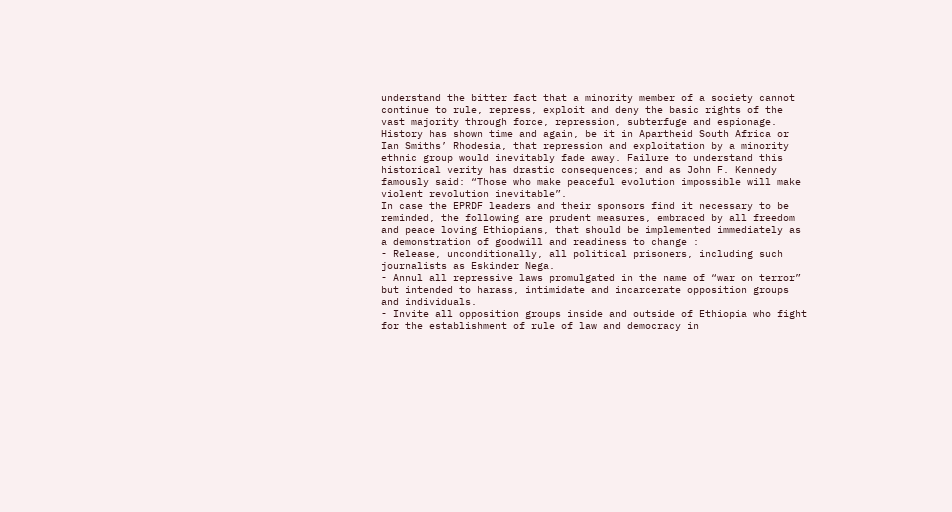understand the bitter fact that a minority member of a society cannot continue to rule, repress, exploit and deny the basic rights of the vast majority through force, repression, subterfuge and espionage. History has shown time and again, be it in Apartheid South Africa or Ian Smiths’ Rhodesia, that repression and exploitation by a minority ethnic group would inevitably fade away. Failure to understand this historical verity has drastic consequences; and as John F. Kennedy famously said: “Those who make peaceful evolution impossible will make violent revolution inevitable”.
In case the EPRDF leaders and their sponsors find it necessary to be reminded, the following are prudent measures, embraced by all freedom and peace loving Ethiopians, that should be implemented immediately as a demonstration of goodwill and readiness to change :
- Release, unconditionally, all political prisoners, including such journalists as Eskinder Nega.
- Annul all repressive laws promulgated in the name of “war on terror” but intended to harass, intimidate and incarcerate opposition groups and individuals.
- Invite all opposition groups inside and outside of Ethiopia who fight for the establishment of rule of law and democracy in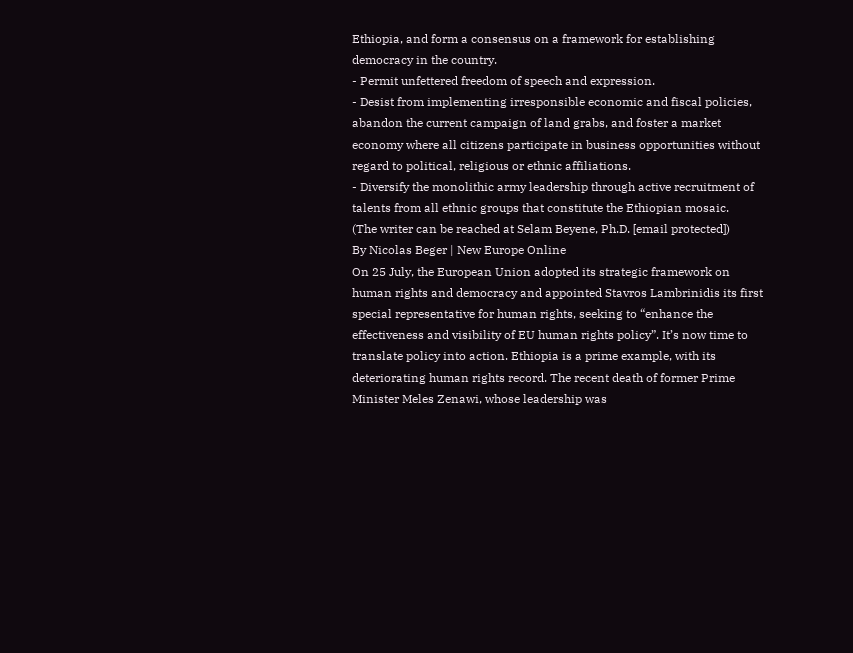Ethiopia, and form a consensus on a framework for establishing democracy in the country.
- Permit unfettered freedom of speech and expression.
- Desist from implementing irresponsible economic and fiscal policies, abandon the current campaign of land grabs, and foster a market economy where all citizens participate in business opportunities without regard to political, religious or ethnic affiliations.
- Diversify the monolithic army leadership through active recruitment of talents from all ethnic groups that constitute the Ethiopian mosaic.
(The writer can be reached at Selam Beyene, Ph.D. [email protected])
By Nicolas Beger | New Europe Online
On 25 July, the European Union adopted its strategic framework on human rights and democracy and appointed Stavros Lambrinidis its first special representative for human rights, seeking to “enhance the effectiveness and visibility of EU human rights policy”. It’s now time to translate policy into action. Ethiopia is a prime example, with its deteriorating human rights record. The recent death of former Prime Minister Meles Zenawi, whose leadership was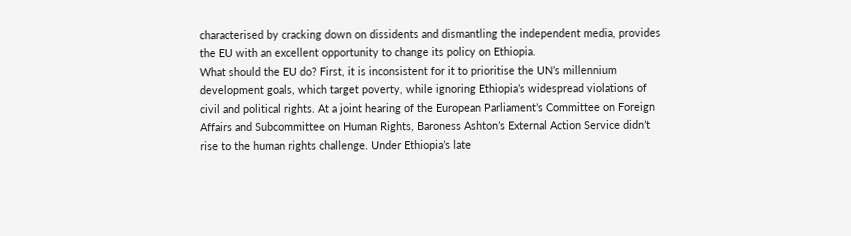characterised by cracking down on dissidents and dismantling the independent media, provides the EU with an excellent opportunity to change its policy on Ethiopia.
What should the EU do? First, it is inconsistent for it to prioritise the UN’s millennium development goals, which target poverty, while ignoring Ethiopia’s widespread violations of civil and political rights. At a joint hearing of the European Parliament’s Committee on Foreign Affairs and Subcommittee on Human Rights, Baroness Ashton’s External Action Service didn’t rise to the human rights challenge. Under Ethiopia’s late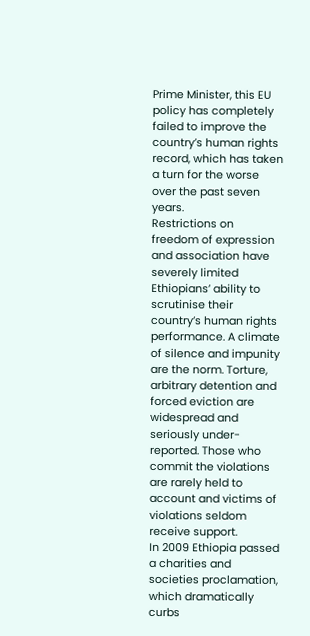Prime Minister, this EU policy has completely failed to improve the country’s human rights record, which has taken a turn for the worse over the past seven years.
Restrictions on freedom of expression and association have severely limited Ethiopians’ ability to scrutinise their country’s human rights performance. A climate of silence and impunity are the norm. Torture, arbitrary detention and forced eviction are widespread and seriously under-reported. Those who commit the violations are rarely held to account and victims of violations seldom receive support.
In 2009 Ethiopia passed a charities and societies proclamation, which dramatically curbs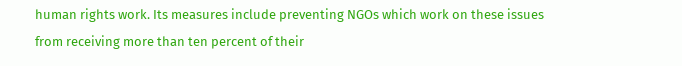human rights work. Its measures include preventing NGOs which work on these issues from receiving more than ten percent of their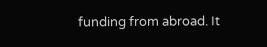funding from abroad. It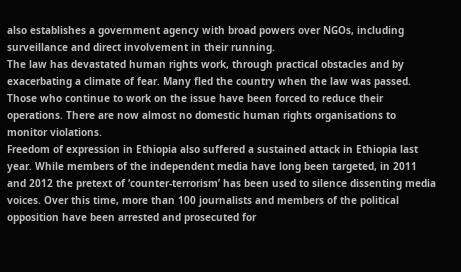also establishes a government agency with broad powers over NGOs, including surveillance and direct involvement in their running.
The law has devastated human rights work, through practical obstacles and by exacerbating a climate of fear. Many fled the country when the law was passed. Those who continue to work on the issue have been forced to reduce their operations. There are now almost no domestic human rights organisations to monitor violations.
Freedom of expression in Ethiopia also suffered a sustained attack in Ethiopia last year. While members of the independent media have long been targeted, in 2011 and 2012 the pretext of ‘counter-terrorism’ has been used to silence dissenting media voices. Over this time, more than 100 journalists and members of the political opposition have been arrested and prosecuted for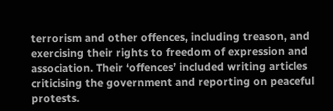terrorism and other offences, including treason, and exercising their rights to freedom of expression and association. Their ‘offences’ included writing articles criticising the government and reporting on peaceful protests.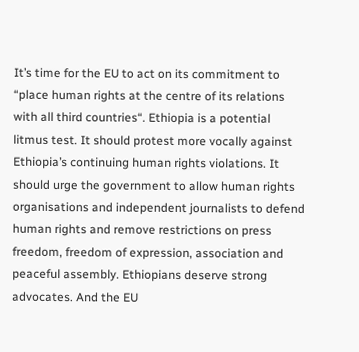It’s time for the EU to act on its commitment to “place human rights at the centre of its relations with all third countries“. Ethiopia is a potential litmus test. It should protest more vocally against Ethiopia’s continuing human rights violations. It should urge the government to allow human rights organisations and independent journalists to defend human rights and remove restrictions on press freedom, freedom of expression, association and peaceful assembly. Ethiopians deserve strong advocates. And the EU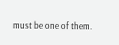must be one of them.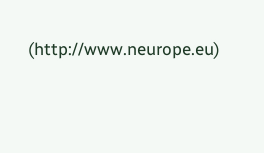(http://www.neurope.eu)